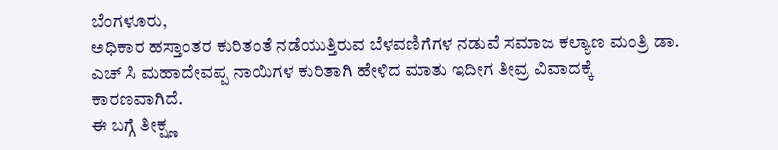ಬೆಂಗಳೂರು,
ಅಧಿಕಾರ ಹಸ್ತಾಂತರ ಕುರಿತಂತೆ ನಡೆಯುತ್ತಿರುವ ಬೆಳವಣಿಗೆಗಳ ನಡುವೆ ಸಮಾಜ ಕಲ್ಯಾಣ ಮಂತ್ರಿ ಡಾ. ಎಚ್ ಸಿ ಮಹಾದೇವಪ್ಪ ನಾಯಿಗಳ ಕುರಿತಾಗಿ ಹೇಳಿದ ಮಾತು ಇದೀಗ ತೀವ್ರ ವಿವಾದಕ್ಕೆ ಕಾರಣವಾಗಿದೆ.
ಈ ಬಗ್ಗೆ ತೀಕ್ಷ್ಣ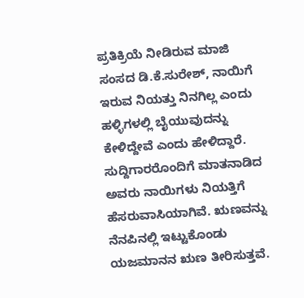ಪ್ರತಿಕ್ರಿಯೆ ನೀಡಿರುವ ಮಾಜಿ ಸಂಸದ ಡಿ.ಕೆ.ಸುರೇಶ್, ನಾಯಿಗೆ ಇರುವ ನಿಯತ್ತು ನಿನಗಿಲ್ಲ ಎಂದು ಹಳ್ಳಿಗಳಲ್ಲಿ ಬೈಯುವುದನ್ನು ಕೇಳಿದ್ದೇವೆ ಎಂದು ಹೇಳಿದ್ದಾರೆ.
ಸುದ್ದಿಗಾರರೊಂದಿಗೆ ಮಾತನಾಡಿದ ಅವರು ನಾಯಿಗಳು ನಿಯತ್ತಿಗೆ ಹೆಸರುವಾಸಿಯಾಗಿವೆ. ಋಣವನ್ನು ನೆನಪಿನಲ್ಲಿ ಇಟ್ಟುಕೊಂಡು ಯಜಮಾನನ ಋಣ ತೀರಿಸುತ್ತವೆ.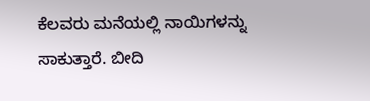ಕೆಲವರು ಮನೆಯಲ್ಲಿ ನಾಯಿಗಳನ್ನು ಸಾಕುತ್ತಾರೆ. ಬೀದಿ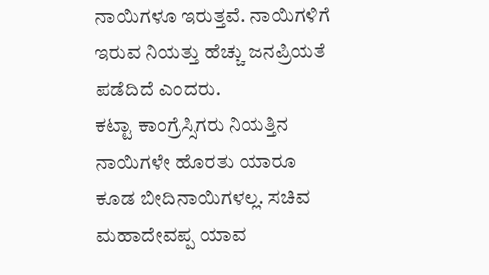ನಾಯಿಗಳೂ ಇರುತ್ತವೆ. ನಾಯಿಗಳಿಗೆ ಇರುವ ನಿಯತ್ತು ಹೆಚ್ಚು ಜನಪ್ರಿಯತೆ ಪಡೆದಿದೆ ಎಂದರು.
ಕಟ್ಟಾ ಕಾಂಗ್ರೆಸ್ಸಿಗರು ನಿಯತ್ತಿನ ನಾಯಿಗಳೇ ಹೊರತು ಯಾರೂ ಕೂಡ ಬೀದಿನಾಯಿಗಳಲ್ಲ. ಸಚಿವ ಮಹಾದೇವಪ್ಪ ಯಾವ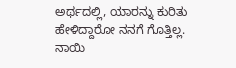ಅರ್ಥದಲ್ಲಿ, ಯಾರನ್ನು ಕುರಿತು ಹೇಳಿದ್ದಾರೋ ನನಗೆ ಗೊತ್ತಿಲ್ಲ. ನಾಯಿ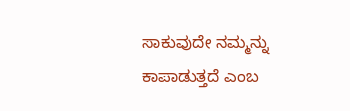ಸಾಕುವುದೇ ನಮ್ಮನ್ನು ಕಾಪಾಡುತ್ತದೆ ಎಂಬ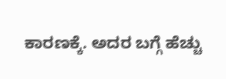ಕಾರಣಕ್ಕೆ. ಅದರ ಬಗ್ಗೆ ಹೆಚ್ಚು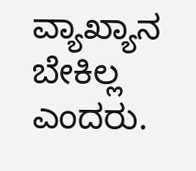ವ್ಯಾಖ್ಯಾನ ಬೇಕಿಲ್ಲ ಎಂದರು.